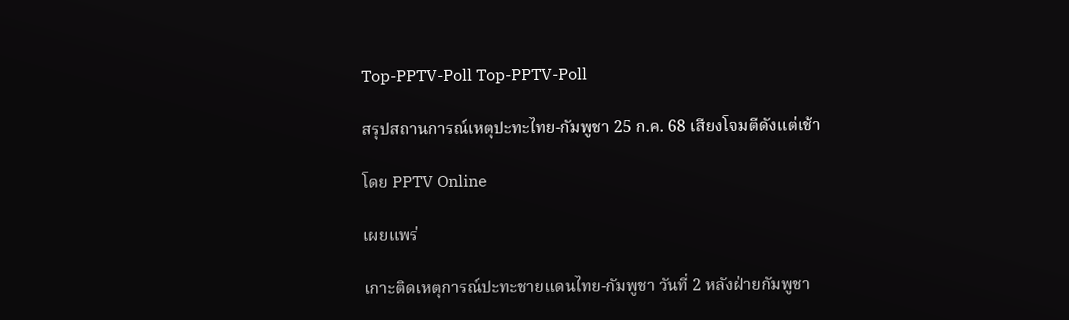Top-PPTV-Poll Top-PPTV-Poll

สรุปสถานการณ์เหตุปะทะไทย-กัมพูชา 25 ก.ค. 68 เสียงโจมตีดังแต่เช้า

โดย PPTV Online

เผยแพร่

เกาะติดเหตุการณ์ปะทะชายแดนไทย-กัมพูชา วันที่ 2 หลังฝ่ายกัมพูชา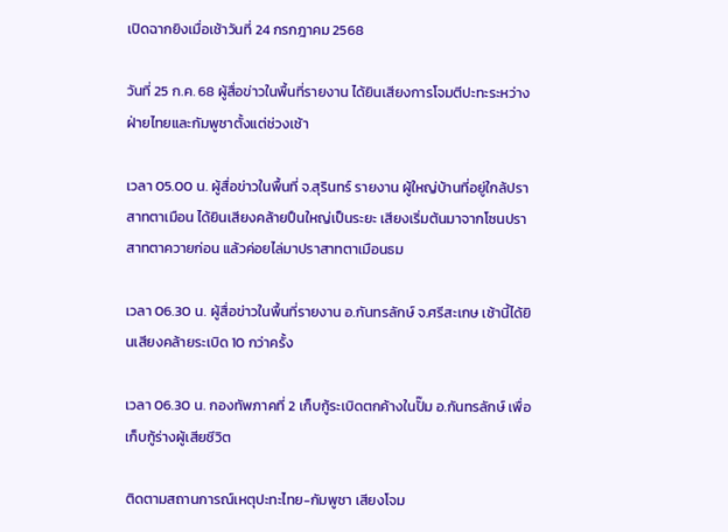เปิดฉากยิงเมื่อเช้าวันที่ 24 กรกฎาคม 2568

วันที่ 25 ก.ค. 68 ผู้สื่อข่าวในพื้นที่รายงาน ได้ยินเสียงการโจมตีปะทะระหว่างฝ่ายไทยและกัมพูชาตั้งแต่ช่วงเช้า

เวลา 05.00 น. ผู้สื่อข่าวในพื้นที่ จ.สุรินทร์ รายงาน ผู้ใหญ่บ้านที่อยู่ใกล้ปราสาทตาเมือน ได้ยินเสียงคล้ายปืนใหญ่เป็นระยะ เสียงเริ่มต้นมาจากโซนปราสาทตาควายก่อน แล้วค่อยไล่มาปราสาทตาเมือนธม

เวลา 06.30 น. ผู้สื่อข่าวในพื้นที่รายงาน อ.กันทรลักษ์ จ.ศรีสะเกษ เช้านี้ได้ยินเสียงคล้ายระเบิด 10 กว่าครั้ง

เวลา 06.30 น. กองทัพภาคที่ 2 เก็บกู้ระเบิดตกค้างในปั๊ม อ.กันทรลักษ์ เพื่อเก็บกู้ร่างผู้เสียชีวิต

ติดตามสถานการณ์เหตุปะทะไทย-กัมพูชา เสียงโจม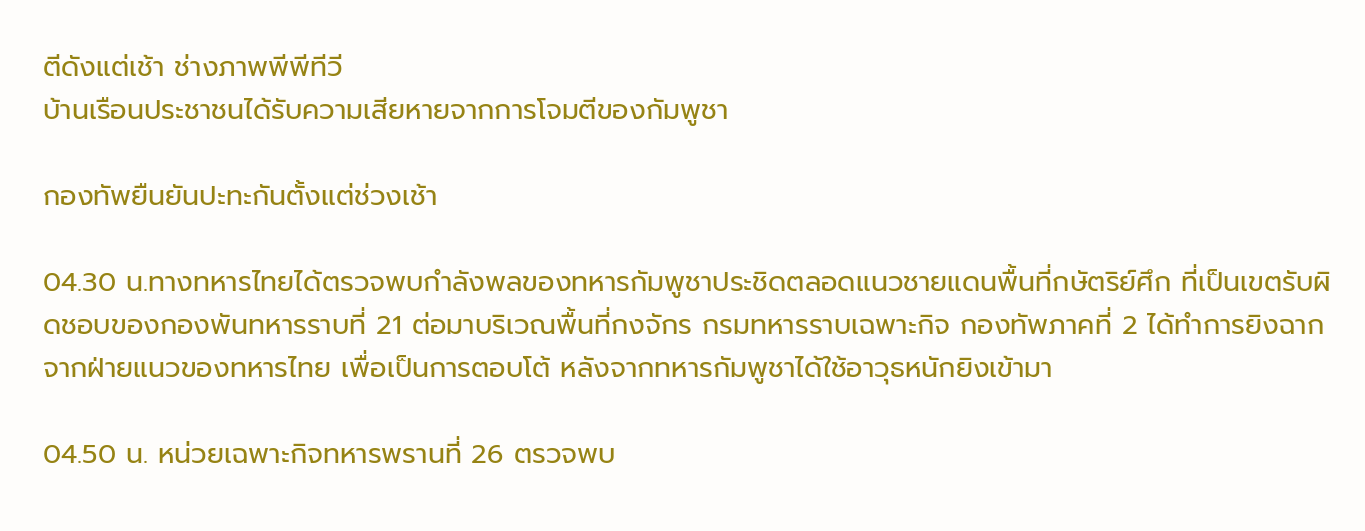ตีดังแต่เช้า ช่างภาพพีพีทีวี
บ้านเรือนประชาชนได้รับความเสียหายจากการโจมตีของกัมพูชา

กองทัพยืนยันปะทะกันตั้งแต่ช่วงเช้า

04.30 น.ทางทหารไทยได้ตรวจพบกำลังพลของทหารกัมพูชาประชิดตลอดแนวชายแดนพื้นที่กษัตริย์ศึก ที่เป็นเขตรับผิดชอบของกองพันทหารราบที่ 21 ต่อมาบริเวณพื้นที่กงจักร กรมทหารราบเฉพาะกิจ กองทัพภาคที่ 2 ได้ทำการยิงฉากจากฝ่ายแนวของทหารไทย เพื่อเป็นการตอบโต้ หลังจากทหารกัมพูชาได้ใช้อาวุธหนักยิงเข้ามา

04.50 น. หน่วยเฉพาะกิจทหารพรานที่ 26 ตรวจพบ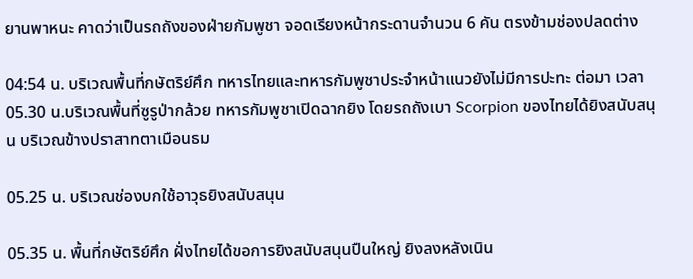ยานพาหนะ คาดว่าเป็นรถถังของฝ่ายกัมพูชา จอดเรียงหน้ากระดานจำนวน 6 คัน ตรงข้ามช่องปลดต่าง

04:54 น. บริเวณพื้นที่กษัตริย์ศึก ทหารไทยและทหารกัมพูชาประจำหน้าแนวยังไม่มีการปะทะ ต่อมา เวลา 05.30 น.บริเวณพื้นที่ซูรูป่ากล้วย ทหารกัมพูชาเปิดฉากยิง โดยรถถังเบา Scorpion ของไทยได้ยิงสนับสนุน บริเวณข้างปราสาทตาเมือนธม

05.25 น. บริเวณช่องบกใช้อาวุธยิงสนับสนุน

05.35 น. พื้นที่กษัตริย์ศึก ฝั่งไทยได้ขอการยิงสนับสนุนปืนใหญ่ ยิงลงหลังเนิน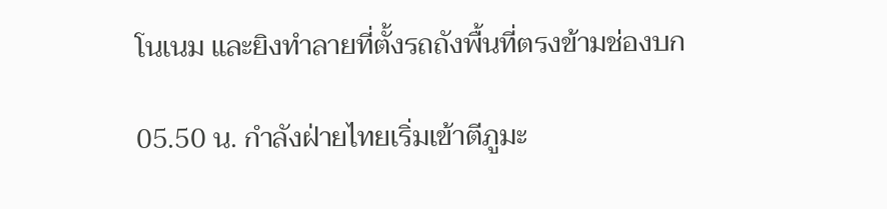โนเนม และยิงทำลายที่ตั้งรถถังพื้นที่ตรงข้ามช่องบก

05.50 น. กำลังฝ่ายไทยเริ่มเข้าตีภูมะ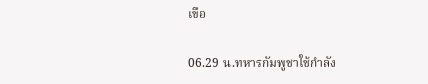เขือ

06.29 น.ทหารกัมพูชาใช้กำลัง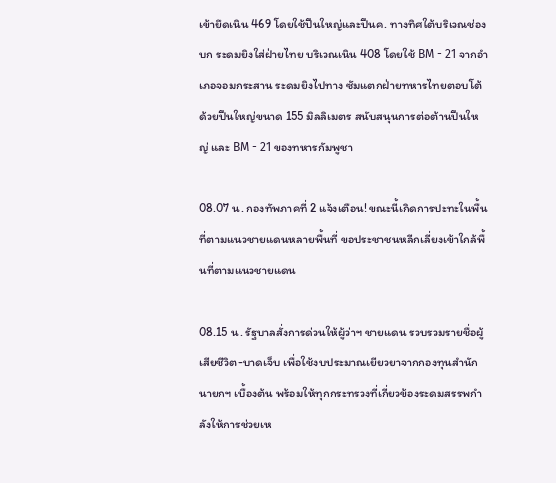เข้ายึดเนิน 469 โดยใช้ปืนใหญ่และปืนค. ทางทิศใต้บริเวณช่องบก ระดมยิงใส่ฝ่ายไทย บริเวณเนิน 408 โดยใช้ BM - 21 จากอำเภอจอมกระสาน ระดมยิงไปทาง ซัมแตกฝ่ายทหารไทยตอบโต้ด้วยปืนใหญ่ขนาด 155 มิลลิเมตร สนับสนุนการต่อต้านปืนใหญ่ และ BM - 21 ของทหารกัมพูชา

08.07 น. กองทัพภาคที่ 2 แจ้งเตือน! ขณะนี้เกิดการปะทะในพื้นที่ตามแนวชายแดนหลายพื้นที่ ขอประชาชนหลีกเลี่ยงเข้าใกล้พื้นที่ตามแนวชายแดน

08.15 น. รัฐบาลสั่งการด่วนให้ผู้ว่าฯ ชายแดน รวบรวมรายชื่อผู้เสียชีวิต-บาดเจ็บ เพื่อใช้งบประมาณเยียวยาจากกองทุนสำนักนายกฯ เบื้องต้น พร้อมให้ทุกกระทรวงที่เกี่ยวข้องระดมสรรพกำลังให้การช่วยเห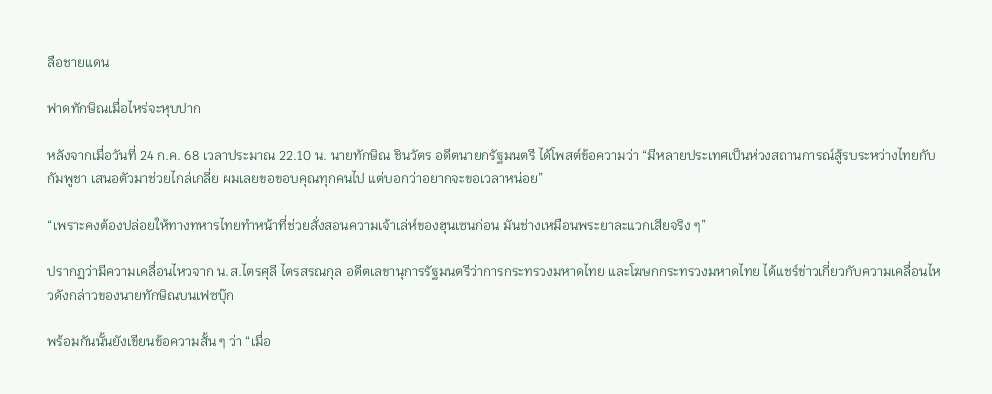ลือชายแดน

ฟาดทักษิณเมื่อไหร่จะหุบปาก

หลังจากเมื่อวันที่ 24 ก.ค. 68 เวลาประมาณ 22.10 น. นายทักษิณ ชินวัตร อดีตนายกรัฐมนตรี ได้โพสต์ข้อความว่า “มีหลายประเทศเป็นห่วงสถานการณ์สู้รบระหว่างไทยกับกัมพูชา เสนอตัวมาช่วยไกล่เกลี่ย ผมเลยขอขอบคุณทุกคนไป แต่บอกว่าอยากจะขอเวลาหน่อย”

“เพราะคงต้องปล่อยให้ทางทหารไทยทำหน้าที่ช่วยสั่งสอนความเจ้าเล่ห์ของฮุนเซนก่อน มันช่างเหมือนพระยาละแวกเสียจริง ๆ”

ปรากฏว่ามีความเคลื่อนไหวจาก น.ส.ไตรศุลี ไตรสรณกุล อดีตเลขานุการรัฐมนตรีว่าการกระทรวงมหาดไทย และโฆษกกระทรวงมหาดไทย ได้แชร์ข่าวเกี่ยวกับความเคลื่อนไหวดังกล่าวของนายทักษิณบนเฟซบุ๊ก

พร้อมกันนั้นยังเขียนข้อความสั้น ๆ ว่า “เมื่อ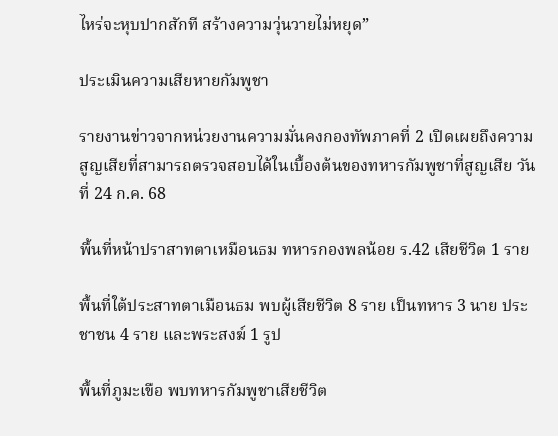ไหร่จะหุบปากสักที สร้างความวุ่นวายไม่หยุด”

ประเมินความเสียหายกัมพูชา

รายงานข่าวจากหน่วยงานความมั่นคงกองทัพภาคที่ 2 เปิดเผยถึงความสูญเสียที่สามารถตรวจสอบได้ในเบื้องต้นของทหารกัมพูชาที่สูญเสีย วันที่ 24 ก.ค. 68

พื้นที่หน้าปราสาทตาเหมือนธม ทหารกองพลน้อย ร.42 เสียชีวิต 1 ราย

พื้นที่ใต้ประสาทตาเมือนธม พบผู้เสียชีวิต 8 ราย เป็นทหาร 3 นาย ประชาชน 4 ราย และพระสงฆ์ 1 รูป

พื้นที่ภูมะเขือ พบทหารกัมพูชาเสียชีวิต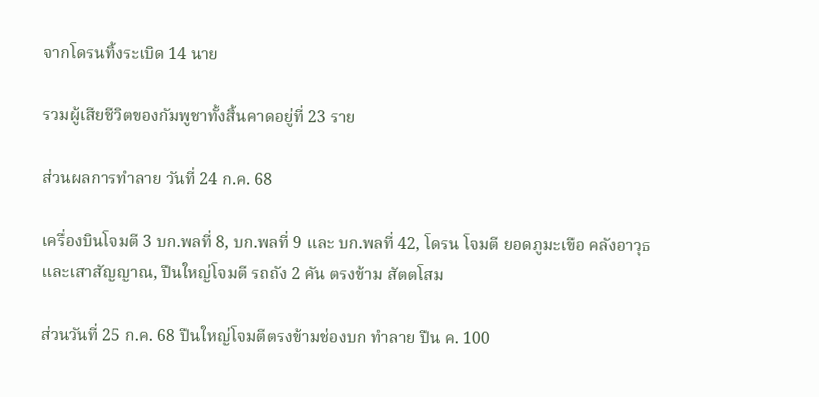จากโดรนทิ้งระเบิด 14 นาย

รวมผู้เสียชีวิตของกัมพูชาทั้งสิ้นคาดอยู่ที่ 23 ราย

ส่วนผลการทำลาย วันที่ 24 ก.ค. 68

เครื่องบินโจมตี 3 บก.พลที่ 8, บก.พลที่ 9 และ บก.พลที่ 42, โดรน โจมตี ยอดภูมะเขือ คลังอาวุธ และเสาสัญญาณ, ปืนใหญ่โจมตี รถถัง 2 คัน ตรงข้าม สัตตโสม

ส่วนวันที่ 25 ก.ค. 68 ปืนใหญ่โจมตีตรงข้ามช่องบก ทำลาย ปืน ค. 100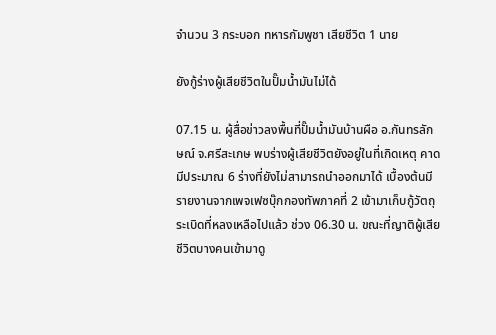จำนวน 3 กระบอก ทหารกัมพูชา เสียชีวิต 1 นาย

ยังกู้ร่างผู้เสียชีวิตในปั๊มน้ำมันไม่ได้

07.15 น. ผู้สื่อข่าวลงพื้นที่ปั๊มน้ำมันบ้านผือ อ.กันทรลักษณ์ จ.ศรีสะเกษ พบร่างผู้เสียชีวิตยังอยู่ในที่เกิดเหตุ คาดมีประมาณ 6 ร่างที่ยังไม่สามารถนำออกมาได้ เบื้องต้นมีรายงานจากเพจเฟซบุ๊กกองทัพภาคที่ 2 เข้ามาเก็บกู้วัตถุระเบิดที่หลงเหลือไปแล้ว ช่วง 06.30 น. ขณะที่ญาติผู้เสียชีวิตบางคนเข้ามาดู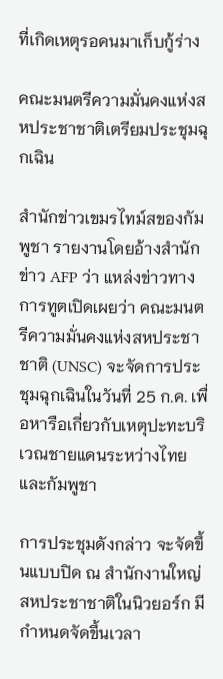ที่เกิดเหตุรอคนมาเก็บกู้ร่าง

คณะมนตรีความมั่นคงแห่งสหประชาชาติเตรียมประชุมฉุกเฉิน

สำนักข่าวเขมรไทม์สของกัมพูชา รายงานโดยอ้างสำนักข่าว AFP ว่า แหล่งข่าวทางการทูตเปิดเผยว่า คณะมนตรีความมั่นคงแห่งสหประชาชาติ (UNSC) จะจัดการประชุมฉุกเฉินในวันที่ 25 ก.ค. เพื่อหารือเกี่ยวกับเหตุปะทะบริเวณชายแดนระหว่างไทยและกัมพูชา

การประชุมดังกล่าว จะจัดขึ้นแบบปิด ณ สำนักงานใหญ่สหประชาชาติในนิวยอร์ก มีกำหนดจัดขึ้นเวลา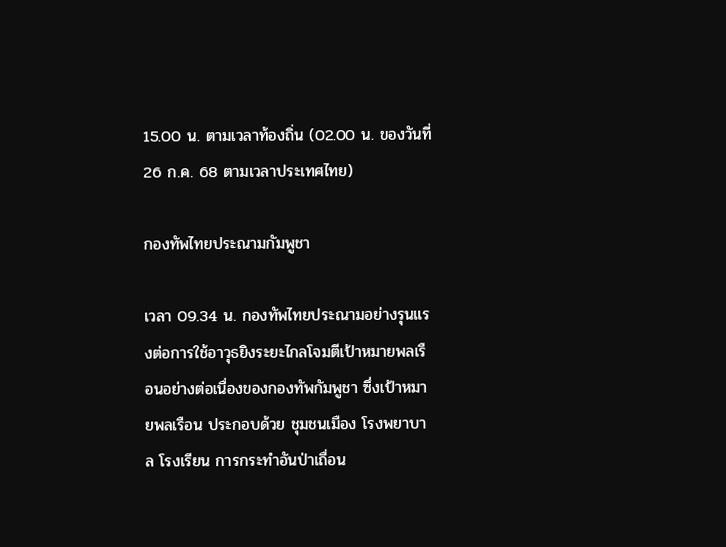15.00 น. ตามเวลาท้องถิ่น (02.00 น. ของวันที่ 26 ก.ค. 68 ตามเวลาประเทศไทย)

กองทัพไทยประณามกัมพูชา

เวลา 09.34 น. กองทัพไทยประณามอย่างรุนแรงต่อการใช้อาวุธยิงระยะไกลโจมตีเป้าหมายพลเรือนอย่างต่อเนื่องของกองทัพกัมพูชา ซึ่งเป้าหมายพลเรือน ประกอบด้วย ชุมชนเมือง โรงพยาบาล โรงเรียน การกระทำอันป่าเถื่อน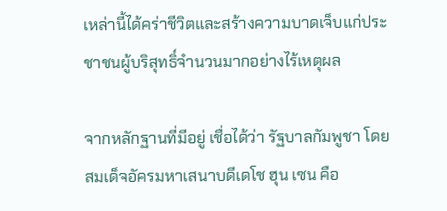เหล่านี้ได้คร่าชีวิตและสร้างความบาดเจ็บแก่ประชาชนผู้บริสุทธิ์จำนวนมากอย่างไร้เหตุผล

จากหลักฐานที่มีอยู่ เชื่อได้ว่า รัฐบาลกัมพูชา โดย สมเด็จอัครมหาเสนาบดีเดโช ฮุน เซน คือ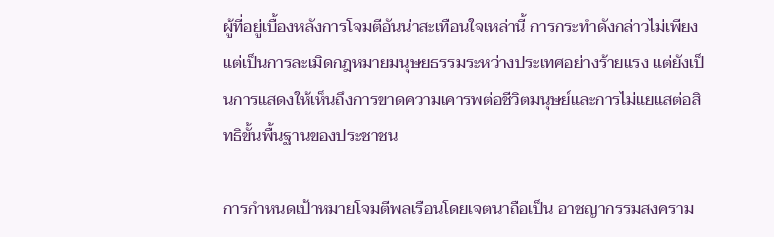ผู้ที่อยู่เบื้องหลังการโจมตีอันน่าสะเทือนใจเหล่านี้ การกระทำดังกล่าวไม่เพียงแต่เป็นการละเมิดกฎหมายมนุษยธรรมระหว่างประเทศอย่างร้ายแรง แต่ยังเป็นการแสดงให้เห็นถึงการขาดความเคารพต่อชีวิตมนุษย์และการไม่แยแสต่อสิทธิขั้นพื้นฐานของประชาชน

การกำหนดเป้าหมายโจมตีพลเรือนโดยเจตนาถือเป็น อาชญากรรมสงคราม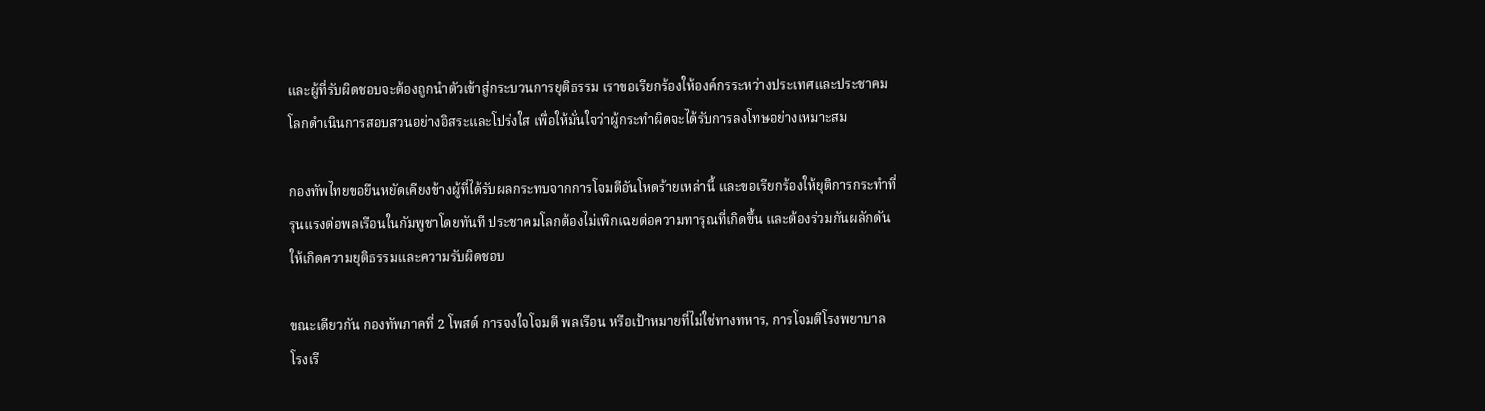และผู้ที่รับผิดชอบจะต้องถูกนำตัวเข้าสู่กระบวนการยุติธรรม เราขอเรียกร้องให้องค์กรระหว่างประเทศและประชาคมโลกดำเนินการสอบสวนอย่างอิสระและโปร่งใส เพื่อให้มั่นใจว่าผู้กระทำผิดจะได้รับการลงโทษอย่างเหมาะสม

กองทัพไทยขอยืนหยัดเคียงข้างผู้ที่ได้รับผลกระทบจากการโจมตีอันโหดร้ายเหล่านี้ และขอเรียกร้องให้ยุติการกระทำที่รุนแรงต่อพลเรือนในกัมพูชาโดยทันที ประชาคมโลกต้องไม่เพิกเฉยต่อความทารุณที่เกิดขึ้น และต้องร่วมกันผลักดันให้เกิดความยุติธรรมและความรับผิดชอบ

ขณะเดียวกัน กองทัพภาคที่ 2 โพสต์ การจงใจโจมตี พลเรือน หรือเป้าหมายที่ไม่ใช่ทางทหาร, การโจมตีโรงพยาบาล โรงเรี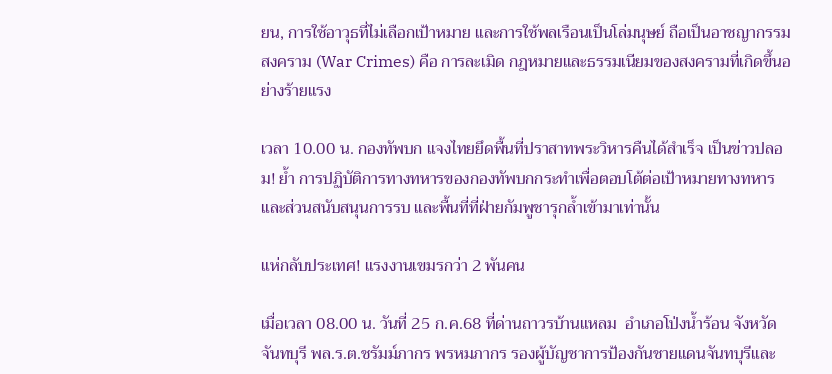ยน, การใช้อาวุธที่ไม่เลือกเป้าหมาย และการใช้พลเรือนเป็นโล่มนุษย์ ถือเป็นอาชญากรรมสงคราม (War Crimes) คือ การละเมิด กฎหมายและธรรมเนียมของสงครามที่เกิดขึ้นอย่างร้ายแรง

เวลา 10.00 น. กองทัพบก แจงไทยยึดพื้นที่ปราสาทพระวิหารคืนได้สำเร็จ เป็นข่าวปลอม! ย้ำ การปฏิบัติการทางทหารของกองทัพบกกระทำเพื่อตอบโต้ต่อเป้าหมายทางทหาร และส่วนสนับสนุนการรบ และพื้นที่ที่ฝ่ายกัมพูชารุกล้ำเข้ามาเท่านั้น

แห่กลับประเทศ! แรงงานเขมรกว่า 2 พันคน

เมื่อเวลา 08.00 น. วันที่ 25 ก.ค.68 ที่ด่านถาวรบ้านแหลม  อำเภอโป่งน้ำร้อน จังหวัดจันทบุรี พล.ร.ต.ชรัมม์ภากร พรหมภากร รองผู้บัญชาการป้องกันชายแดนจันทบุรีและ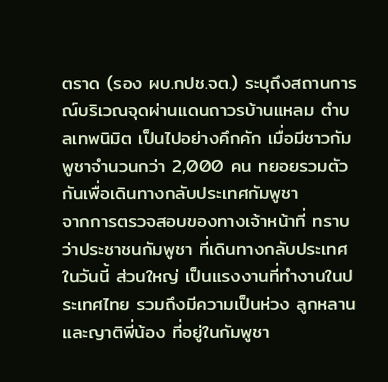ตราด (รอง ผบ.กปช.จต.) ระบุถึงสถานการณ์บริเวณจุดผ่านแดนถาวรบ้านแหลม ตำบลเทพนิมิต เป็นไปอย่างคึกคัก เมื่อมีชาวกัมพูชาจำนวนกว่า 2,000 คน ทยอยรวมตัวกันเพื่อเดินทางกลับประเทศกัมพูชา
จากการตรวจสอบของทางเจ้าหน้าที่ ทราบว่าประชาชนกัมพูชา ที่เดินทางกลับประเทศในวันนี้ ส่วนใหญ่ เป็นแรงงานที่ทำงานในประเทศไทย รวมถึงมีความเป็นห่วง ลูกหลานและญาติพี่น้อง ที่อยู่ในกัมพูชา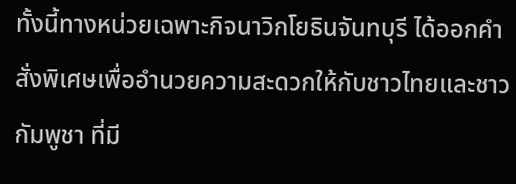ทั้งนี้ทางหน่วยเฉพาะกิจนาวิกโยธินจันทบุรี ได้ออกคำสั่งพิเศษเพื่ออำนวยความสะดวกให้กับชาวไทยและชาวกัมพูชา ที่มี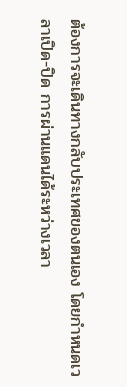ต้องการจะเดินทางกลับประเทศของตนเอง โดยกำหนดเวลาเปิด-ปิด การผ่านแดนได้ระหว่างเวลา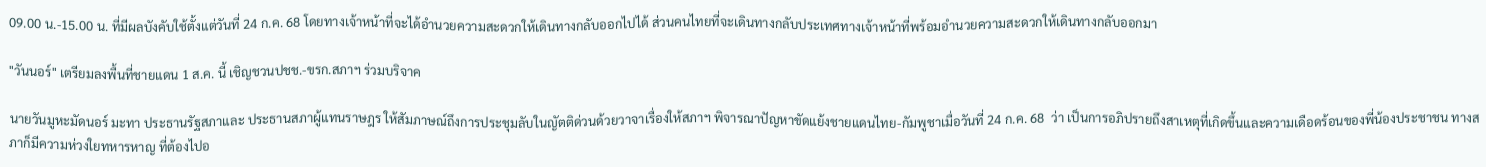09.00 น.-15.00 น. ที่มีผลบังคับใช้ตั้งแต่วันที่ 24 ก.ค. 68 โดยทางเจ้าหน้าที่จะได้อำนวยความสะดวกให้เดินทางกลับออกไปได้ ส่วนคนไทยที่จะเดินทางกลับประเทศทางเจ้าหน้าที่พร้อมอำนวยความสะดวกให้เดินทางกลับออกมา

"วันนอร์" เตรียมลงพื้นที่ชายแดน 1 ส.ค. นี้ เชิญชวนปชช.-ขรก.สภาฯ ร่วมบริจาค

นายวันมูหะมัดนอร์ มะทา ประธานรัฐสภาและ ประธานสภาผู้แทนราษฎร ให้สัมภาษณ์ถึงการประชุมลับในญัตติด่วนด้วยวาจาเรื่องให้สภาฯ พิจารณาปัญหาขัดแย้งชายแดนไทย-กัมพูชาเมื่อวันที่ 24 ก.ค. 68  ว่า เป็นการอภิปรายถึงสาเหตุที่เกิดขึ้นและความเดือดร้อนของพี่น้องประชาชน ทางสภาก็มีความห่วงใยทหารหาญ ที่ต้องไปอ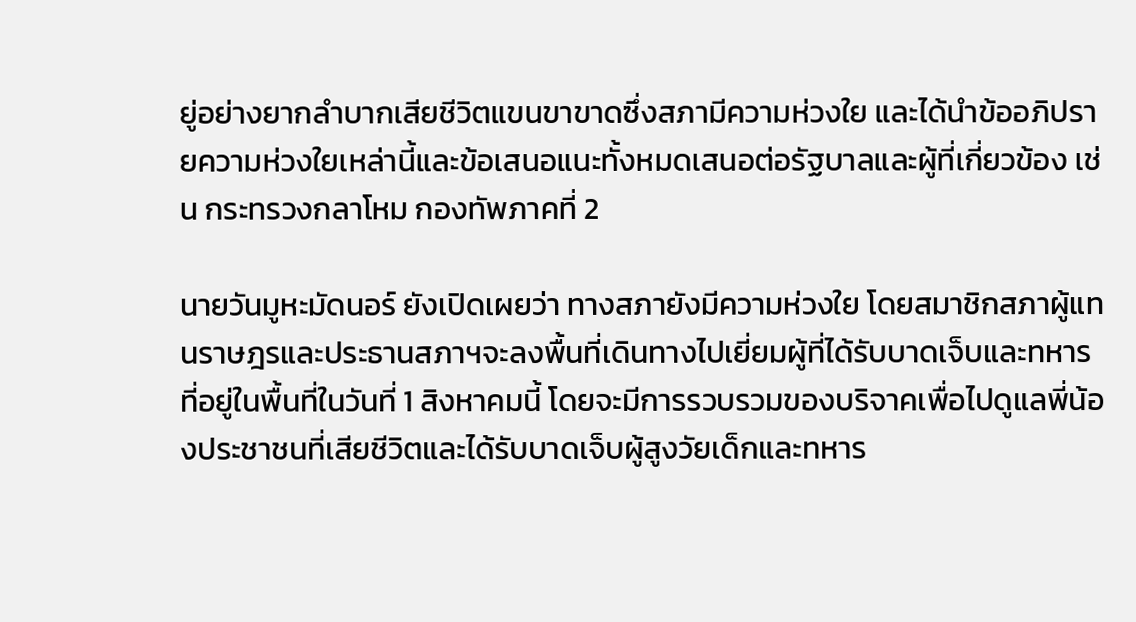ยู่อย่างยากลำบากเสียชีวิตแขนขาขาดซึ่งสภามีความห่วงใย และได้นำข้ออภิปรายความห่วงใยเหล่านี้และข้อเสนอแนะทั้งหมดเสนอต่อรัฐบาลและผู้ที่เกี่ยวข้อง เช่น กระทรวงกลาโหม กองทัพภาคที่ 2

นายวันมูหะมัดนอร์ ยังเปิดเผยว่า ทางสภายังมีความห่วงใย โดยสมาชิกสภาผู้แทนราษฎรและประธานสภาฯจะลงพื้นที่เดินทางไปเยี่ยมผู้ที่ได้รับบาดเจ็บและทหารที่อยู่ในพื้นที่ในวันที่ 1 สิงหาคมนี้ โดยจะมีการรวบรวมของบริจาคเพื่อไปดูแลพี่น้องประชาชนที่เสียชีวิตและได้รับบาดเจ็บผู้สูงวัยเด็กและทหาร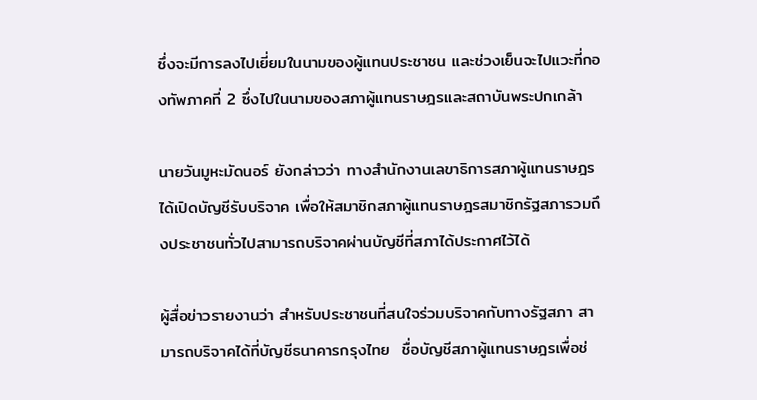ซึ่งจะมีการลงไปเยี่ยมในนามของผู้แทนประชาชน และช่วงเย็นจะไปแวะที่กองทัพภาคที่ 2 ซึ่งไปในนามของสภาผู้แทนราษฎรและสถาบันพระปกเกล้า

นายวันมูหะมัดนอร์ ยังกล่าวว่า ทางสำนักงานเลขาธิการสภาผู้แทนราษฎรได้เปิดบัญชีรับบริจาค เพื่อให้สมาชิกสภาผู้แทนราษฎรสมาชิกรัฐสภารวมถึงประชาชนทั่วไปสามารถบริจาคผ่านบัญชีที่สภาได้ประกาศไว้ได้

ผู้สื่อข่าวรายงานว่า สำหรับประชาชนที่สนใจร่วมบริจาคกับทางรัฐสภา สามารถบริจาคได้ที่บัญชีธนาคารกรุงไทย  ชื่อบัญชีสภาผู้แทนราษฎรเพื่อช่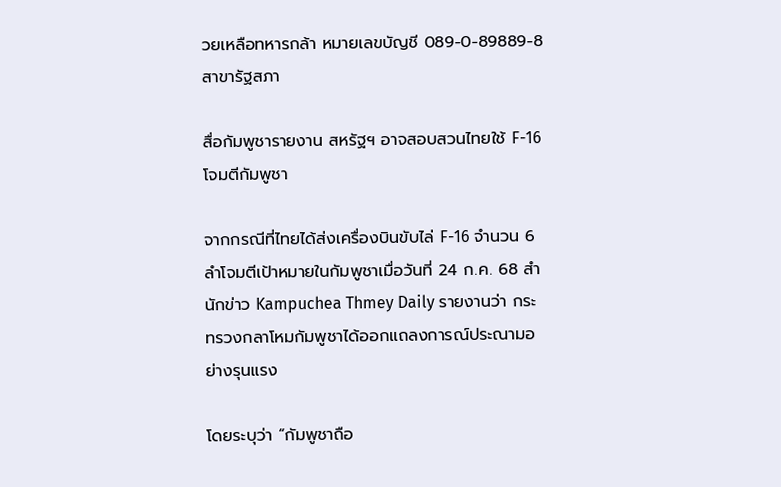วยเหลือทหารกล้า หมายเลขบัญชี 089-0-89889-8  สาขารัฐสภา

สื่อกัมพูชารายงาน สหรัฐฯ อาจสอบสวนไทยใช้ F-16 โจมตีกัมพูชา

จากกรณีที่ไทยได้ส่งเครื่องบินขับไล่ F-16 จำนวน 6 ลำโจมตีเป้าหมายในกัมพูชาเมื่อวันที่ 24 ก.ค. 68 สำนักข่าว Kampuchea Thmey Daily รายงานว่า กระทรวงกลาโหมกัมพูชาได้ออกแถลงการณ์ประณามอย่างรุนแรง

โดยระบุว่า “กัมพูชาถือ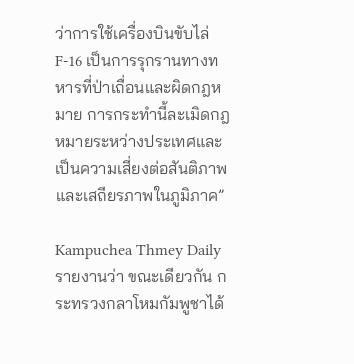ว่าการใช้เครื่องบินขับไล่ F-16 เป็นการรุกรานทางทหารที่ป่าเถื่อนและผิดกฎหมาย การกระทำนี้ละเมิดกฎหมายระหว่างประเทศและเป็นความเสี่ยงต่อสันติภาพและเสถียรภาพในภูมิภาค”

Kampuchea Thmey Daily รายงานว่า ขณะเดียวกัน กระทรวงกลาโหมกัมพูชาได้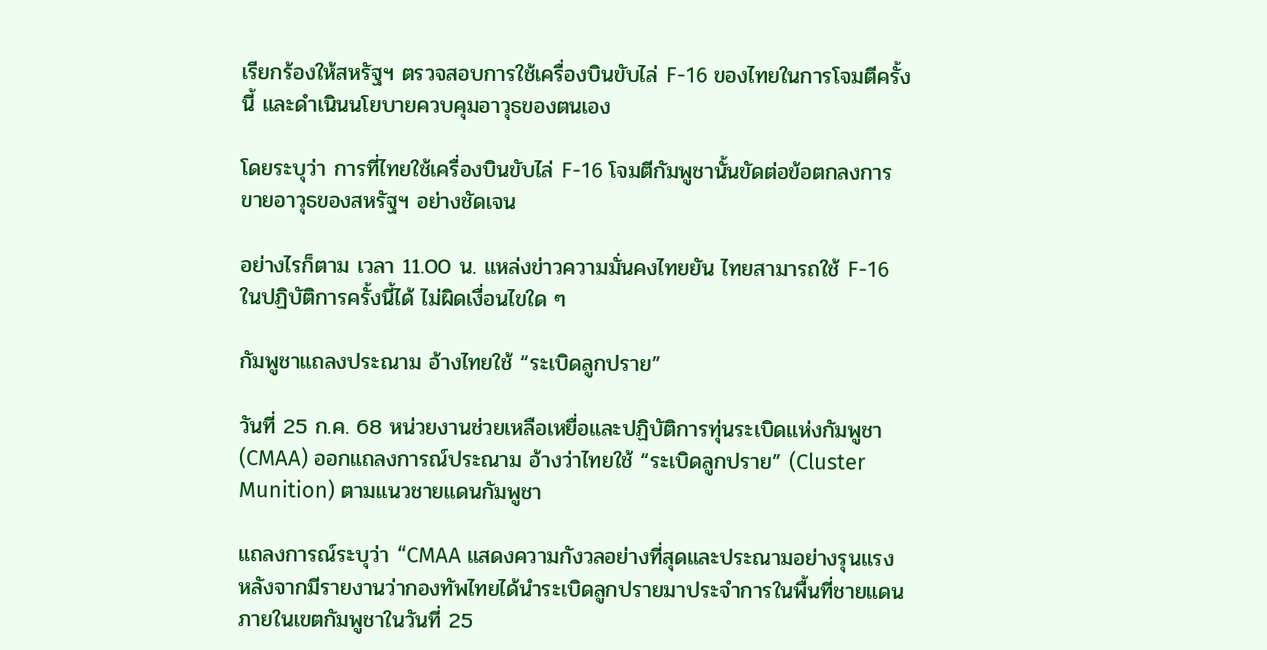เรียกร้องให้สหรัฐฯ ตรวจสอบการใช้เครื่องบินขับไล่ F-16 ของไทยในการโจมตีครั้งนี้ และดำเนินนโยบายควบคุมอาวุธของตนเอง

โดยระบุว่า การที่ไทยใช้เครื่องบินขับไล่ F-16 โจมตีกัมพูชานั้นขัดต่อข้อตกลงการขายอาวุธของสหรัฐฯ อย่างชัดเจน

อย่างไรก็ตาม เวลา 11.00 น. แหล่งข่าวความมั่นคงไทยยัน ไทยสามารถใช้ F-16 ในปฏิบัติการครั้งนี้ได้ ไม่ผิดเงื่อนไขใด ๆ

กัมพูชาแถลงประณาม อ้างไทยใช้ “ระเบิดลูกปราย”

วันที่ 25 ก.ค. 68 หน่วยงานช่วยเหลือเหยื่อและปฏิบัติการทุ่นระเบิดแห่งกัมพูชา (CMAA) ออกแถลงการณ์ประณาม อ้างว่าไทยใช้ “ระเบิดลูกปราย” (Cluster Munition) ตามแนวชายแดนกัมพูชา

แถลงการณ์ระบุว่า “CMAA แสดงความกังวลอย่างที่สุดและประณามอย่างรุนแรง หลังจากมีรายงานว่ากองทัพไทยได้นำระเบิดลูกปรายมาประจำการในพื้นที่ชายแดนภายในเขตกัมพูชาในวันที่ 25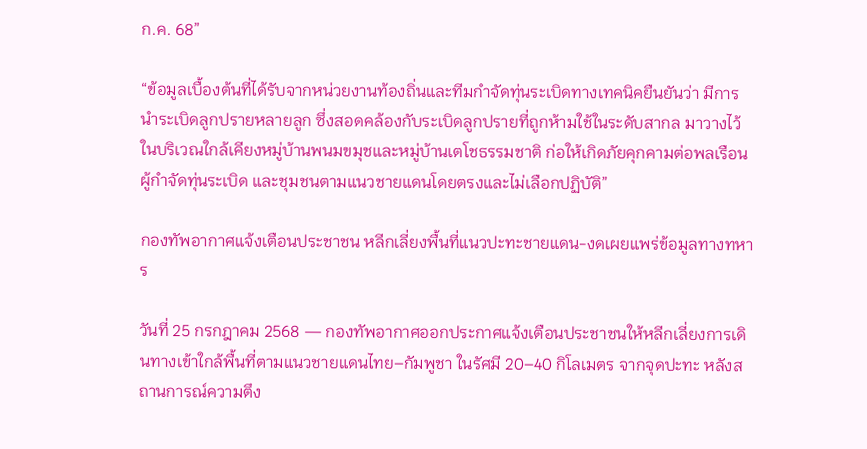ก.ค. 68”

“ข้อมูลเบื้องต้นที่ได้รับจากหน่วยงานท้องถิ่นและทีมกำจัดทุ่นระเบิดทางเทคนิคยืนยันว่า มีการนำระเบิดลูกปรายหลายลูก ซึ่งสอดคล้องกับระเบิดลูกปรายที่ถูกห้ามใช้ในระดับสากล มาวางไว้ในบริเวณใกล้เคียงหมู่บ้านพนมขมุชและหมู่บ้านเตโชธรรมชาติ ก่อให้เกิดภัยคุกคามต่อพลเรือน ผู้กำจัดทุ่นระเบิด และชุมชนตามแนวชายแดนโดยตรงและไม่เลือกปฏิบัติ”

กองทัพอากาศแจ้งเตือนประชาชน หลีกเลี่ยงพื้นที่แนวปะทะชายแดน-งดเผยแพร่ข้อมูลทางทหาร

วันที่ 25 กรกฎาคม 2568 — กองทัพอากาศออกประกาศแจ้งเตือนประชาชนให้หลีกเลี่ยงการเดินทางเข้าใกล้พื้นที่ตามแนวชายแดนไทย–กัมพูชา ในรัศมี 20–40 กิโลเมตร จากจุดปะทะ หลังสถานการณ์ความตึง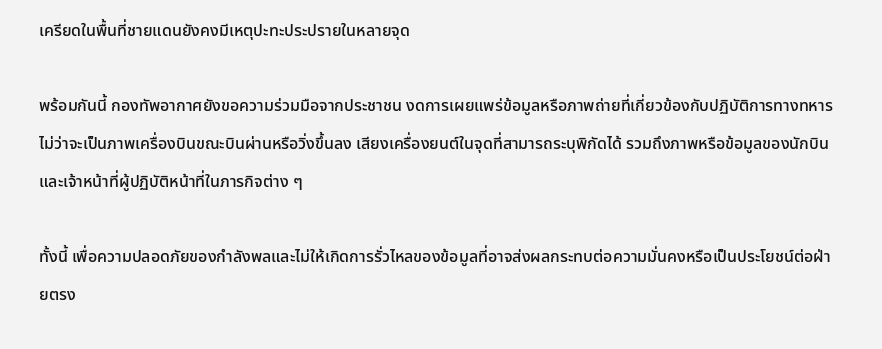เครียดในพื้นที่ชายแดนยังคงมีเหตุปะทะประปรายในหลายจุด

พร้อมกันนี้ กองทัพอากาศยังขอความร่วมมือจากประชาชน งดการเผยแพร่ข้อมูลหรือภาพถ่ายที่เกี่ยวข้องกับปฏิบัติการทางทหาร ไม่ว่าจะเป็นภาพเครื่องบินขณะบินผ่านหรือวิ่งขึ้นลง เสียงเครื่องยนต์ในจุดที่สามารถระบุพิกัดได้ รวมถึงภาพหรือข้อมูลของนักบินและเจ้าหน้าที่ผู้ปฏิบัติหน้าที่ในภารกิจต่าง ๆ

ทั้งนี้ เพื่อความปลอดภัยของกำลังพลและไม่ให้เกิดการรั่วไหลของข้อมูลที่อาจส่งผลกระทบต่อความมั่นคงหรือเป็นประโยชน์ต่อฝ่ายตรง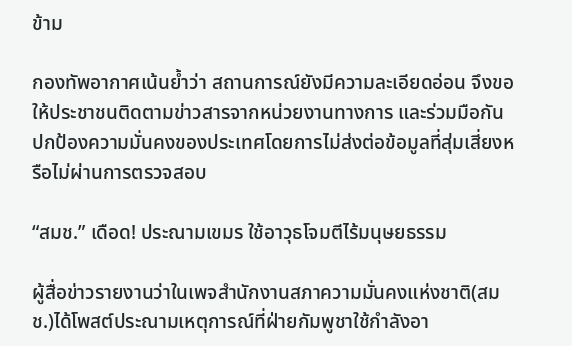ข้าม

กองทัพอากาศเน้นย้ำว่า สถานการณ์ยังมีความละเอียดอ่อน จึงขอให้ประชาชนติดตามข่าวสารจากหน่วยงานทางการ และร่วมมือกันปกป้องความมั่นคงของประเทศโดยการไม่ส่งต่อข้อมูลที่สุ่มเสี่ยงหรือไม่ผ่านการตรวจสอบ

“สมช.” เดือด! ประณามเขมร ใช้อาวุธโจมตีไร้มนุษยธรรม

ผู้สื่อข่าวรายงานว่าในเพจสำนักงานสภาความมั่นคงแห่งชาติ(สมช.)ได้โพสต์ประณามเหตุการณ์ที่ฝ่ายกัมพูชาใช้กำลังอา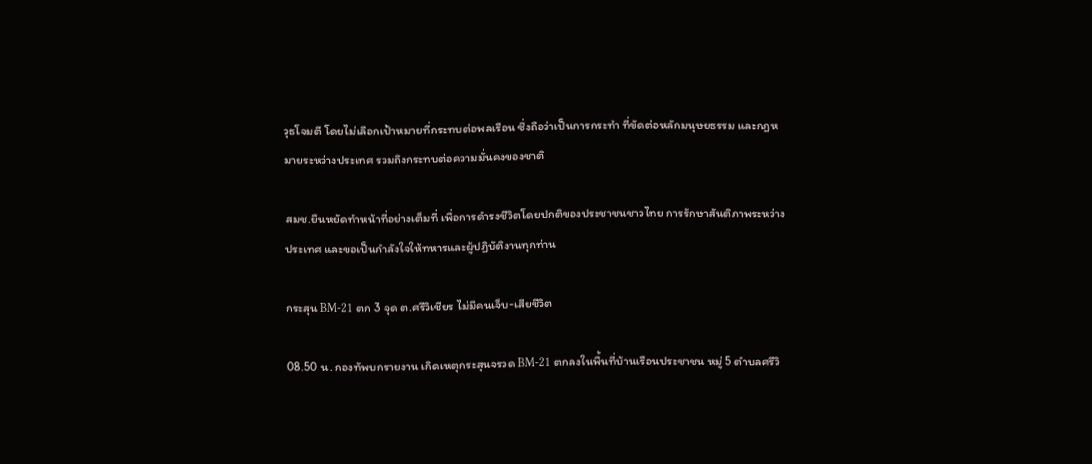วุธโจมตี โดยไม่เลือกเป้าหมายที่กระทบต่อพลเรือน ซึ่งถือว่าเป็นการกระทำ ที่ขัดต่อหลักมนุษยธรรม และกฎหมายระหว่างประเทศ รวมถึงกระทบต่อความมั่นคงของชาติ

สมช.ยืนหยัดทำหน้าที่อย่างเต็มที่ เพื่อการดำรงชีวิตโดยปกติของประชาชนชาวไทย การรักษาสันติภาพระหว่างประเทศ และขอเป็นกำลังใจให้ทหารและผู้ปฏิบัติงานทุกท่าน

กระสุน BM-21 ตก 3 จุด ต.ศรีวิเชียร ไม่มีคนเจ็บ-เสียชีวิต

08.50 น. กองทัพบกรายงาน เกิดเหตุกระสุนจรวด BM-21 ตกลงในพื้นที่บ้านเรือนประชาชน หมู่ 5 ตำบลศรีวิ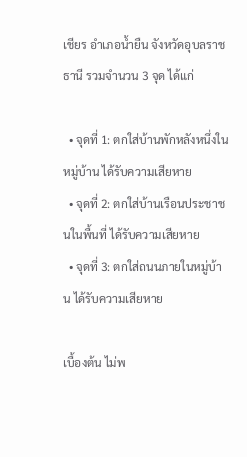เชียร อำเภอน้ำยืน จังหวัดอุบลราชธานี รวมจำนวน 3 จุด ได้แก่

  • จุดที่ 1: ตกใส่บ้านพักหลังหนึ่งในหมู่บ้าน ได้รับความเสียหาย
  • จุดที่ 2: ตกใส่บ้านเรือนประชาชนในพื้นที่ ได้รับความเสียหาย
  • จุดที่ 3: ตกใส่ถนนภายในหมู่บ้าน ได้รับความเสียหาย

เบื้องต้น ไม่พ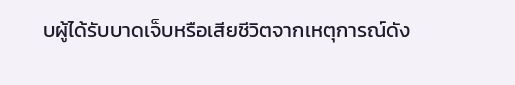บผู้ได้รับบาดเจ็บหรือเสียชีวิตจากเหตุการณ์ดัง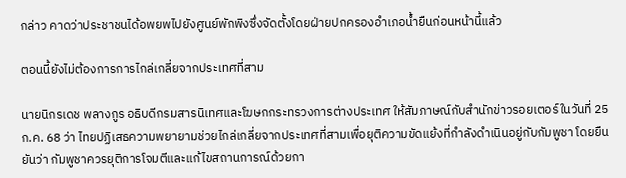กล่าว คาดว่าประชาชนได้อพยพไปยังศูนย์พักพิงซึ่งจัดตั้งโดยฝ่ายปกครองอำเภอน้ำยืนก่อนหน้านี้แล้ว

ตอนนี้ยังไม่ต้องการการไกล่เกลี่ยจากประเทศที่สาม

นายนิกรเดช พลางกูร อธิบดีกรมสารนิเทศและโฆษกกระทรวงการต่างประเทศ ให้สัมภาษณ์กับสำนักข่าวรอยเตอร์ในวันที่ 25 ก.ค. 68 ว่า ไทยปฏิเสธความพยายามช่วยไกล่เกลี่ยจากประเทศที่สามเพื่อยุติความขัดแย้งที่กำลังดำเนินอยู่กับกัมพูชา โดยยืนยันว่า กัมพูชาควรยุติการโจมตีและแก้ไขสถานการณ์ด้วยกา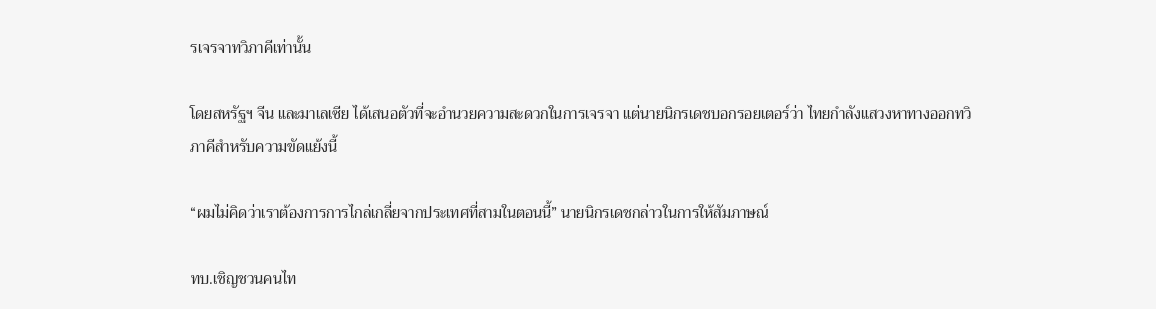รเจรจาทวิภาคีเท่านั้น

โดยสหรัฐฯ จีน และมาเลเซีย ได้เสนอตัวที่จะอำนวยความสะดวกในการเจรจา แต่นายนิกรเดชบอกรอยเตอร์ว่า ไทยกำลังแสวงหาทางออกทวิภาคีสำหรับความขัดแย้งนี้

“ผมไม่คิดว่าเราต้องการการไกล่เกลี่ยจากประเทศที่สามในตอนนี้” นายนิกรเดชกล่าวในการให้สัมภาษณ์

ทบ.เชิญชวนคนไท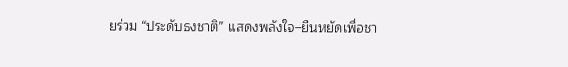ยร่วม “ประดับธงชาติ” แสดงพลังใจ–ยืนหยัดเพื่อชา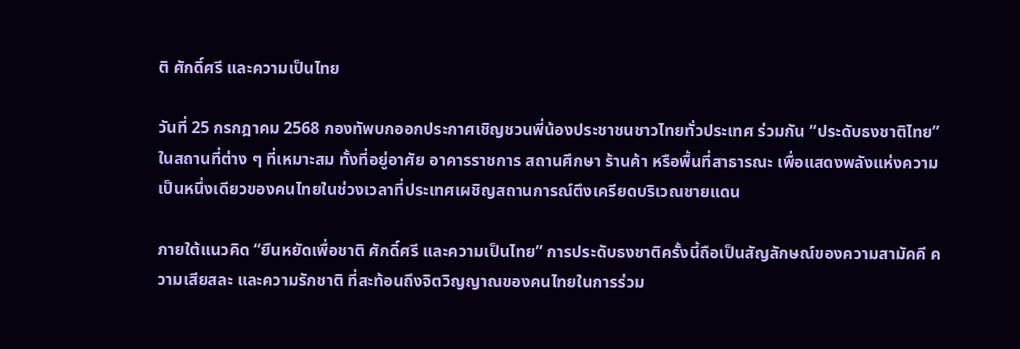ติ ศักดิ์ศรี และความเป็นไทย

วันที่ 25 กรกฎาคม 2568 กองทัพบกออกประกาศเชิญชวนพี่น้องประชาชนชาวไทยทั่วประเทศ ร่วมกัน “ประดับธงชาติไทย” ในสถานที่ต่าง ๆ ที่เหมาะสม ทั้งที่อยู่อาศัย อาคารราชการ สถานศึกษา ร้านค้า หรือพื้นที่สาธารณะ เพื่อแสดงพลังแห่งความเป็นหนึ่งเดียวของคนไทยในช่วงเวลาที่ประเทศเผชิญสถานการณ์ตึงเครียดบริเวณชายแดน

ภายใต้แนวคิด “ยืนหยัดเพื่อชาติ ศักดิ์ศรี และความเป็นไทย” การประดับธงชาติครั้งนี้ถือเป็นสัญลักษณ์ของความสามัคคี ความเสียสละ และความรักชาติ ที่สะท้อนถึงจิตวิญญาณของคนไทยในการร่วม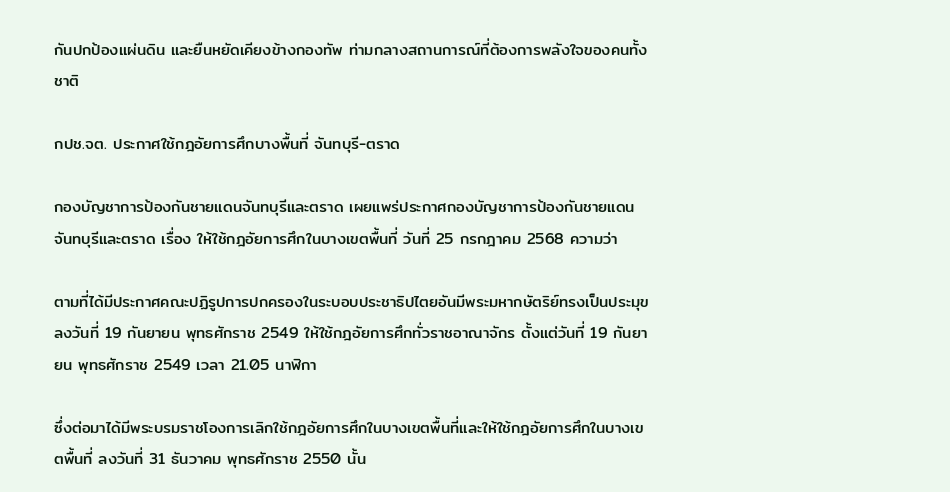กันปกป้องแผ่นดิน และยืนหยัดเคียงข้างกองทัพ ท่ามกลางสถานการณ์ที่ต้องการพลังใจของคนทั้งชาติ

กปช.จต. ประกาศใช้กฎอัยการศึกบางพื้นที่ จันทบุรี-ตราด

กองบัญชาการป้องกันชายแดนจันทบุรีและตราด เผยแพร่ประกาศกองบัญชาการป้องกันชายแดนจันทบุรีและตราด เรื่อง ให้ใช้กฎอัยการศึกในบางเขตพื้นที่ วันที่ 25 กรกฎาคม 2568 ความว่า

ตามที่ได้มีประกาศคณะปฏิรูปการปกครองในระบอบประชาธิปไตยอันมีพระมหากษัตริย์ทรงเป็นประมุข ลงวันที่ 19 กันยายน พุทธศักราช 2549 ให้ใช้กฎอัยการศึกทั่วราชอาณาจักร ตั้งแต่วันที่ 19 กันยายน พุทธศักราช 2549 เวลา 21.05 นาฬิกา

ซึ่งต่อมาได้มีพระบรมราชโองการเลิกใช้กฎอัยการศึกในบางเขตพื้นที่และให้ใช้กฎอัยการศึกในบางเขตพื้นที่ ลงวันที่ 31 ธันวาคม พุทธศักราช 2550 นั้น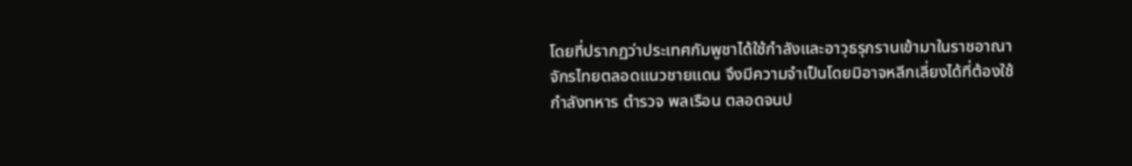โดยที่ปรากฏว่าประเทศกัมพูชาได้ใช้กำลังและอาวุธรุกรานเข้ามาในราชอาณาจักรไทยตลอดแนวชายแดน จึงมีความจำเป็นโดยมิอาจหลีกเลี่ยงได้ที่ต้องใช้กำลังทหาร ตำรวจ พลเรือน ตลอดจนป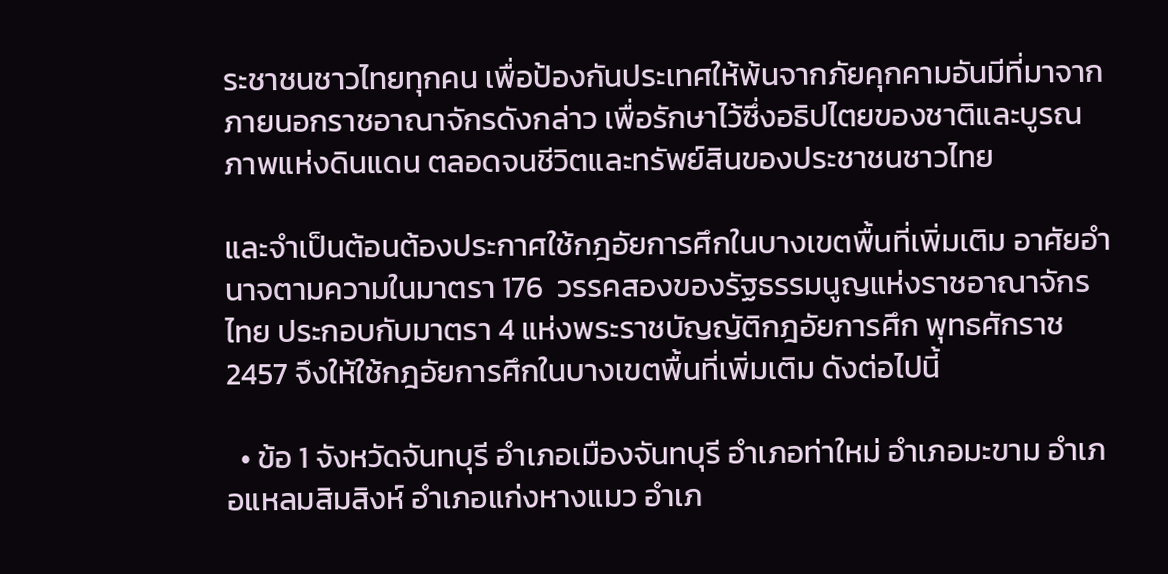ระชาชนชาวไทยทุกคน เพื่อป้องกันประเทศให้พ้นจากภัยคุกคามอันมีที่มาจากภายนอกราชอาณาจักรดังกล่าว เพื่อรักษาไว้ซึ่งอธิปไตยของชาติและบูรณภาพแห่งดินแดน ตลอดจนชีวิตและทรัพย์สินของประชาชนชาวไทย

และจำเป็นต้อนต้องประกาศใช้กฎอัยการศึกในบางเขตพื้นที่เพิ่มเติม อาศัยอำนาจตามความในมาตรา 176  วรรคสองของรัฐธรรมนูญแห่งราชอาณาจักรไทย ประกอบกับมาตรา 4 แห่งพระราชบัญญัติกฎอัยการศึก พุทธศักราช 2457 จึงให้ใช้กฎอัยการศึกในบางเขตพื้นที่เพิ่มเติม ดังต่อไปนี้

  • ข้อ 1 จังหวัดจันทบุรี อำเภอเมืองจันทบุรี อำเภอท่าใหม่ อำเภอมะขาม อำเภอแหลมสิมสิงห์ อำเภอแก่งหางแมว อำเภ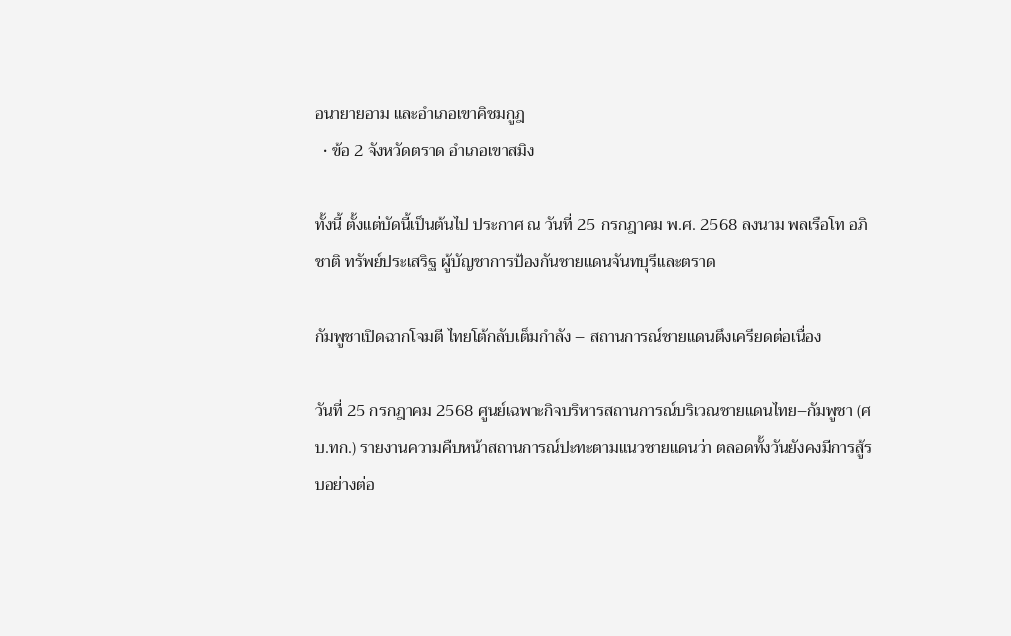อนายายอาม และอำเภอเขาคิชมกูฎ
  • ข้อ 2 จังหวัดตราด อำเภอเขาสมิง

ทั้งนี้ ตั้งแต่บัดนี้เป็นต้นไป ประกาศ ณ วันที่ 25 กรกฎาคม พ.ศ. 2568 ลงนาม พลเรือโท อภิชาติ ทรัพย์ประเสริฐ ผู้บัญชาการป้องกันชายแดนจันทบุรีและตราด

กัมพูชาเปิดฉากโจมตี ไทยโต้กลับเต็มกำลัง – สถานการณ์ชายแดนตึงเครียดต่อเนื่อง

วันที่ 25 กรกฎาคม 2568 ศูนย์เฉพาะกิจบริหารสถานการณ์บริเวณชายแดนไทย–กัมพูชา (ศบ.ทก.) รายงานความคืบหน้าสถานการณ์ปะทะตามแนวชายแดนว่า ตลอดทั้งวันยังคงมีการสู้รบอย่างต่อ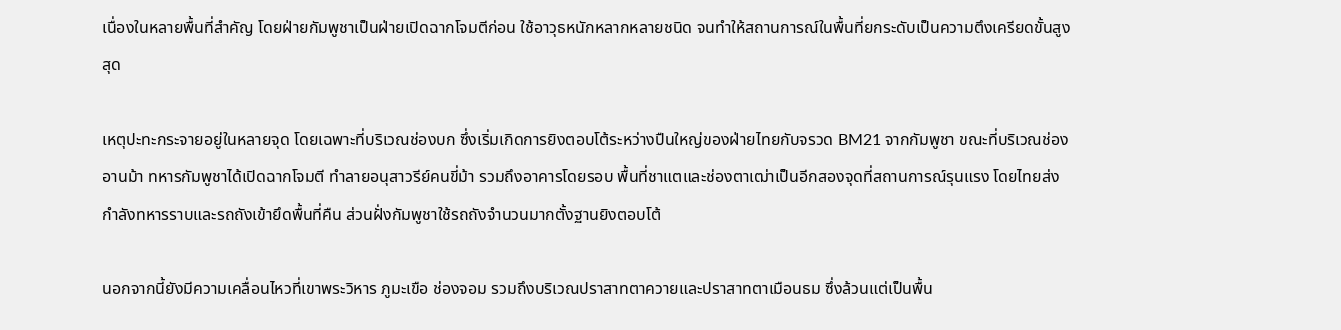เนื่องในหลายพื้นที่สำคัญ โดยฝ่ายกัมพูชาเป็นฝ่ายเปิดฉากโจมตีก่อน ใช้อาวุธหนักหลากหลายชนิด จนทำให้สถานการณ์ในพื้นที่ยกระดับเป็นความตึงเครียดขั้นสูงสุด

เหตุปะทะกระจายอยู่ในหลายจุด โดยเฉพาะที่บริเวณช่องบก ซึ่งเริ่มเกิดการยิงตอบโต้ระหว่างปืนใหญ่ของฝ่ายไทยกับจรวด BM21 จากกัมพูชา ขณะที่บริเวณช่องอานม้า ทหารกัมพูชาได้เปิดฉากโจมตี ทำลายอนุสาวรีย์คนขี่ม้า รวมถึงอาคารโดยรอบ พื้นที่ชาแตและช่องตาเฒ่าเป็นอีกสองจุดที่สถานการณ์รุนแรง โดยไทยส่งกำลังทหารราบและรถถังเข้ายึดพื้นที่คืน ส่วนฝั่งกัมพูชาใช้รถถังจำนวนมากตั้งฐานยิงตอบโต้

นอกจากนี้ยังมีความเคลื่อนไหวที่เขาพระวิหาร ภูมะเขือ ช่องจอม รวมถึงบริเวณปราสาทตาควายและปราสาทตาเมือนธม ซึ่งล้วนแต่เป็นพื้น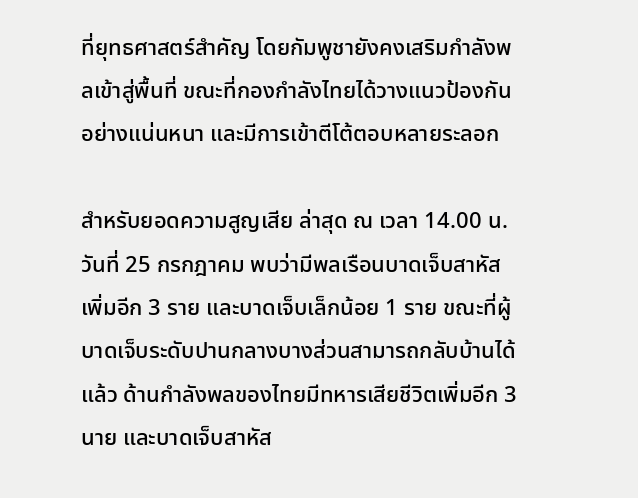ที่ยุทธศาสตร์สำคัญ โดยกัมพูชายังคงเสริมกำลังพลเข้าสู่พื้นที่ ขณะที่กองกำลังไทยได้วางแนวป้องกันอย่างแน่นหนา และมีการเข้าตีโต้ตอบหลายระลอก

สำหรับยอดความสูญเสีย ล่าสุด ณ เวลา 14.00 น. วันที่ 25 กรกฎาคม พบว่ามีพลเรือนบาดเจ็บสาหัสเพิ่มอีก 3 ราย และบาดเจ็บเล็กน้อย 1 ราย ขณะที่ผู้บาดเจ็บระดับปานกลางบางส่วนสามารถกลับบ้านได้แล้ว ด้านกำลังพลของไทยมีทหารเสียชีวิตเพิ่มอีก 3 นาย และบาดเจ็บสาหัส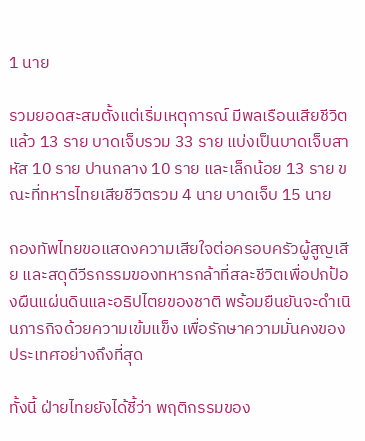1 นาย

รวมยอดสะสมตั้งแต่เริ่มเหตุการณ์ มีพลเรือนเสียชีวิตแล้ว 13 ราย บาดเจ็บรวม 33 ราย แบ่งเป็นบาดเจ็บสาหัส 10 ราย ปานกลาง 10 ราย และเล็กน้อย 13 ราย ขณะที่ทหารไทยเสียชีวิตรวม 4 นาย บาดเจ็บ 15 นาย

กองทัพไทยขอแสดงความเสียใจต่อครอบครัวผู้สูญเสีย และสดุดีวีรกรรมของทหารกล้าที่สละชีวิตเพื่อปกป้องผืนแผ่นดินและอธิปไตยของชาติ พร้อมยืนยันจะดำเนินภารกิจด้วยความเข้มแข็ง เพื่อรักษาความมั่นคงของประเทศอย่างถึงที่สุด

ทั้งนี้ ฝ่ายไทยยังได้ชี้ว่า พฤติกรรมของ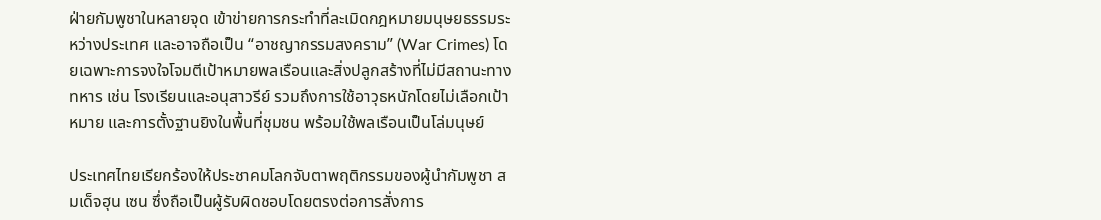ฝ่ายกัมพูชาในหลายจุด เข้าข่ายการกระทำที่ละเมิดกฎหมายมนุษยธรรมระหว่างประเทศ และอาจถือเป็น “อาชญากรรมสงคราม” (War Crimes) โดยเฉพาะการจงใจโจมตีเป้าหมายพลเรือนและสิ่งปลูกสร้างที่ไม่มีสถานะทางทหาร เช่น โรงเรียนและอนุสาวรีย์ รวมถึงการใช้อาวุธหนักโดยไม่เลือกเป้าหมาย และการตั้งฐานยิงในพื้นที่ชุมชน พร้อมใช้พลเรือนเป็นโล่มนุษย์

ประเทศไทยเรียกร้องให้ประชาคมโลกจับตาพฤติกรรมของผู้นำกัมพูชา สมเด็จฮุน เซน ซึ่งถือเป็นผู้รับผิดชอบโดยตรงต่อการสั่งการ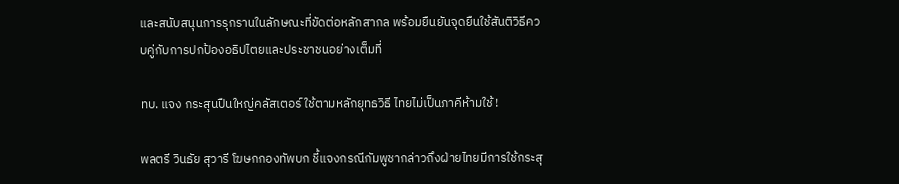และสนับสนุนการรุกรานในลักษณะที่ขัดต่อหลักสากล พร้อมยืนยันจุดยืนใช้สันติวิธีควบคู่กับการปกป้องอธิปไตยและประชาชนอย่างเต็มที่

ทบ. แจง กระสุนปืนใหญ่คลัสเตอร์ ใช้ตามหลักยุทธวิธี ไทยไม่เป็นภาคีห้ามใช้ !

พลตรี วินธัย สุวารี โฆษกกองทัพบก ชี้แจงกรณีกัมพูชากล่าวถึงฝ่ายไทยมีการใช้กระสุ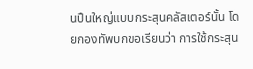นปืนใหญ่แบบกระสุนคลัสเตอร์นั้น โดยกองทัพบกขอเรียนว่า การใช้กระสุน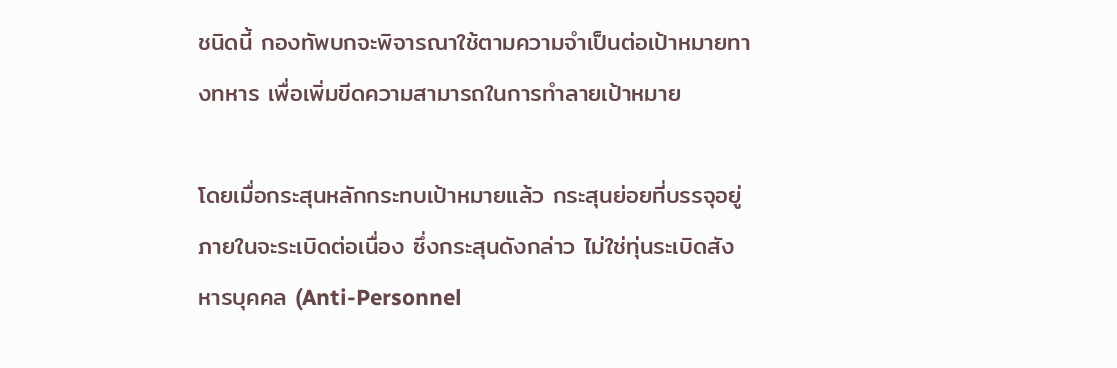ชนิดนี้ กองทัพบกจะพิจารณาใช้ตามความจำเป็นต่อเป้าหมายทางทหาร เพื่อเพิ่มขีดความสามารถในการทำลายเป้าหมาย

โดยเมื่อกระสุนหลักกระทบเป้าหมายแล้ว กระสุนย่อยที่บรรจุอยู่ภายในจะระเบิดต่อเนื่อง ซึ่งกระสุนดังกล่าว ไม่ใช่ทุ่นระเบิดสังหารบุคคล (Anti-Personnel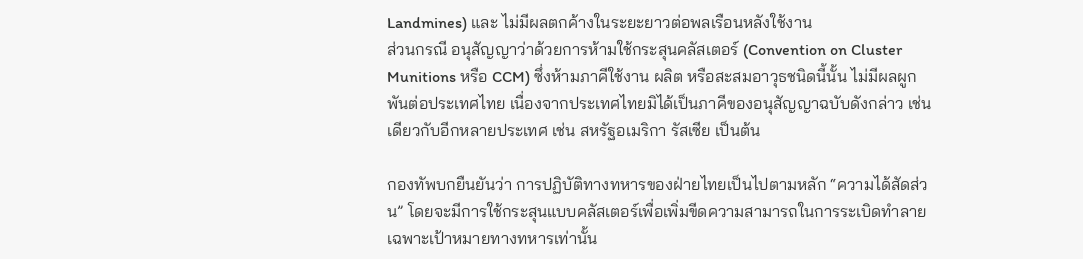Landmines) และ ไม่มีผลตกค้างในระยะยาวต่อพลเรือนหลังใช้งาน
ส่วนกรณี อนุสัญญาว่าด้วยการห้ามใช้กระสุนคลัสเตอร์ (Convention on Cluster Munitions หรือ CCM) ซึ่งห้ามภาคีใช้งาน ผลิต หรือสะสมอาวุธชนิดนี้นั้น ไม่มีผลผูกพันต่อประเทศไทย เนื่องจากประเทศไทยมิได้เป็นภาคีของอนุสัญญาฉบับดังกล่าว เช่นเดียวกับอีกหลายประเทศ เช่น สหรัฐอเมริกา รัสเซีย เป็นต้น

กองทัพบกยืนยันว่า การปฏิบัติทางทหารของฝ่ายไทยเป็นไปตามหลัก “ความได้สัดส่วน” โดยจะมีการใช้กระสุนแบบคลัสเตอร์เพื่อเพิ่มขีดความสามารถในการระเบิดทำลายเฉพาะเป้าหมายทางทหารเท่านั้น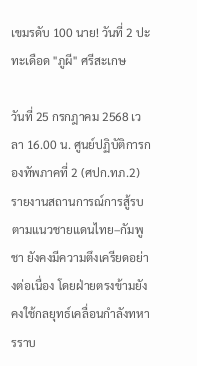เขมรดับ 100 นาย! วันที่ 2 ปะทะเดือด "ภูผี" ศรีสะเกษ

วันที่ 25 กรกฎาคม 2568 เวลา 16.00 น. ศูนย์ปฏิบัติการกองทัพภาคที่ 2 (ศปก.ทภ.2) รายงานสถานการณ์การสู้รบตามแนวชายแดนไทย–กัมพูชา ยังคงมีความตึงเครียดอย่างต่อเนื่อง โดยฝ่ายตรงข้ามยังคงใช้กลยุทธ์เคลื่อนกำลังทหารราบ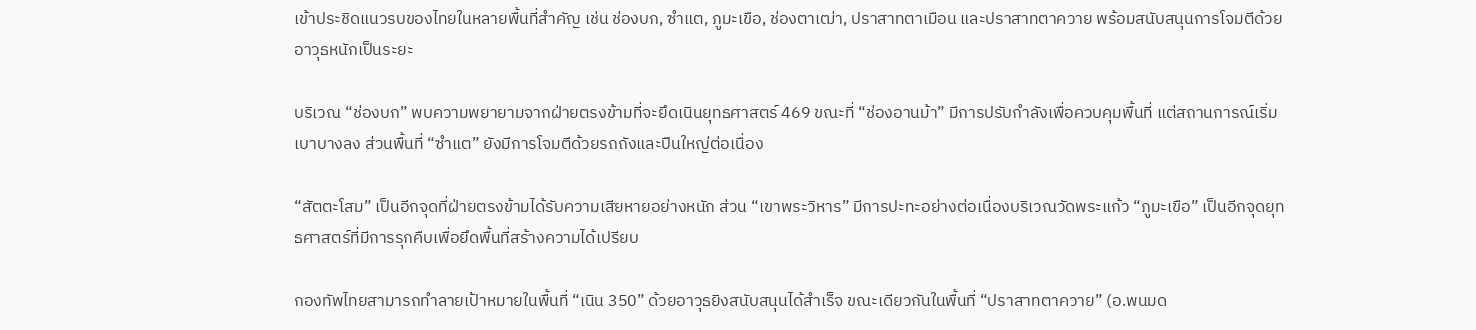เข้าประชิดแนวรบของไทยในหลายพื้นที่สำคัญ เช่น ช่องบก, ซำแต, ภูมะเขือ, ช่องตาเฒ่า, ปราสาทตาเมือน และปราสาทตาควาย พร้อมสนับสนุนการโจมตีด้วยอาวุธหนักเป็นระยะ

บริเวณ “ช่องบก” พบความพยายามจากฝ่ายตรงข้ามที่จะยึดเนินยุทธศาสตร์ 469 ขณะที่ “ช่องอานม้า” มีการปรับกำลังเพื่อควบคุมพื้นที่ แต่สถานการณ์เริ่มเบาบางลง ส่วนพื้นที่ “ซำแต” ยังมีการโจมตีด้วยรถถังและปืนใหญ่ต่อเนื่อง

“สัตตะโสม” เป็นอีกจุดที่ฝ่ายตรงข้ามได้รับความเสียหายอย่างหนัก ส่วน “เขาพระวิหาร” มีการปะทะอย่างต่อเนื่องบริเวณวัดพระแก้ว “ภูมะเขือ” เป็นอีกจุดยุทธศาสตร์ที่มีการรุกคืบเพื่อยึดพื้นที่สร้างความได้เปรียบ

กองทัพไทยสามารถทำลายเป้าหมายในพื้นที่ “เนิน 350” ด้วยอาวุธยิงสนับสนุนได้สำเร็จ ขณะเดียวกันในพื้นที่ “ปราสาทตาควาย” (อ.พนมด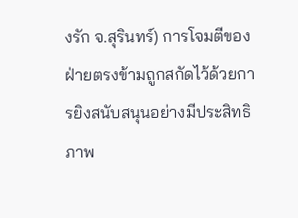งรัก จ.สุรินทร์) การโจมตีของฝ่ายตรงข้ามถูกสกัดไว้ด้วยการยิงสนับสนุนอย่างมีประสิทธิภาพ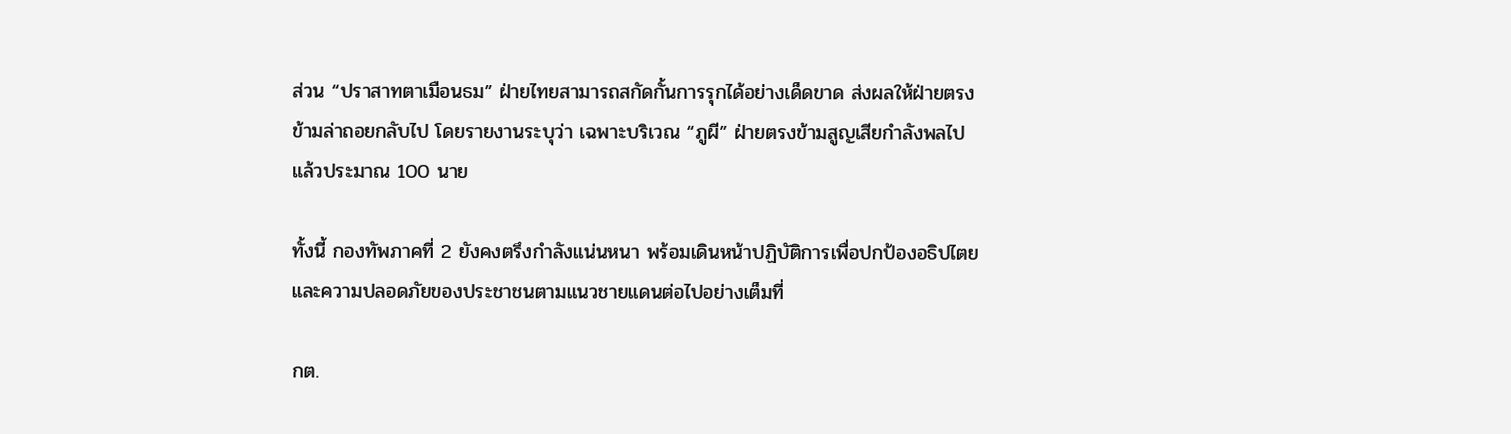ส่วน “ปราสาทตาเมือนธม” ฝ่ายไทยสามารถสกัดกั้นการรุกได้อย่างเด็ดขาด ส่งผลให้ฝ่ายตรงข้ามล่าถอยกลับไป โดยรายงานระบุว่า เฉพาะบริเวณ “ภูผี” ฝ่ายตรงข้ามสูญเสียกำลังพลไปแล้วประมาณ 100 นาย

ทั้งนี้ กองทัพภาคที่ 2 ยังคงตรึงกำลังแน่นหนา พร้อมเดินหน้าปฏิบัติการเพื่อปกป้องอธิปไตยและความปลอดภัยของประชาชนตามแนวชายแดนต่อไปอย่างเต็มที่

กต.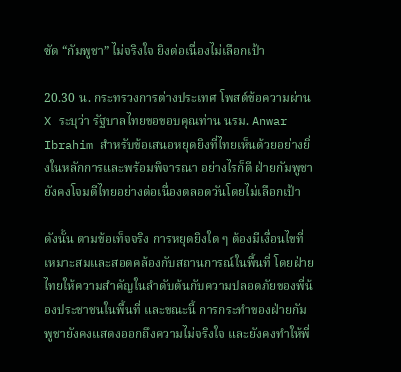ซัด “กัมพูชา” ไม่จริงใจ ยิงต่อเนื่องไม่เลือกเป้า

20.30 น. กระทรวงการต่างประเทศ โพสต์ข้อความผ่าน X ระบุว่า รัฐบาลไทยขอขอบคุณท่าน นรม. Anwar Ibrahim สำหรับข้อเสนอหยุดยิงที่ไทยเห็นด้วยอย่างยิ่งในหลักการและพร้อมพิจารณา อย่างไรก็ดี ฝ่ายกัมพูชายังคงโจมตีไทยอย่างต่อเนื่องตลอดวันโดยไม่เลือกเป้า

ดังนั้น ตามข้อเท็จจริง การหยุดยิงใด ๆ ต้องมีเงื่อนไขที่เหมาะสมและสอดคล้องกับสถานการณ์ในพื้นที่ โดยฝ่ายไทยให้ความสำคัญในลำดับต้นกับความปลอดภัยของพี่น้องประชาชนในพื้นที่ และขณะนี้ การกระทำของฝ่ายกัมพูชายังคงแสดงออกถึงความไม่จริงใจ และยังคงทำให้พี่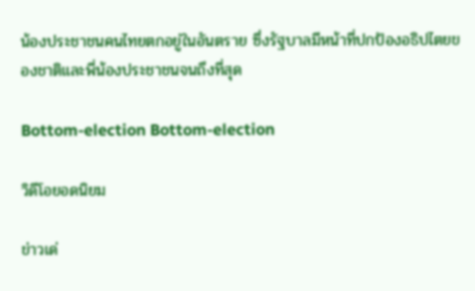น้องประชาชนคนไทยตกอยู่ในอันตราย ซึ่งรัฐบาลมีหน้าที่ปกป้องอธิปไตยของชาติและพี่น้องประชาชนจนถึงที่สุด

Bottom-election Bottom-election

วิดีโอยอดนิยม

ข่าวเด่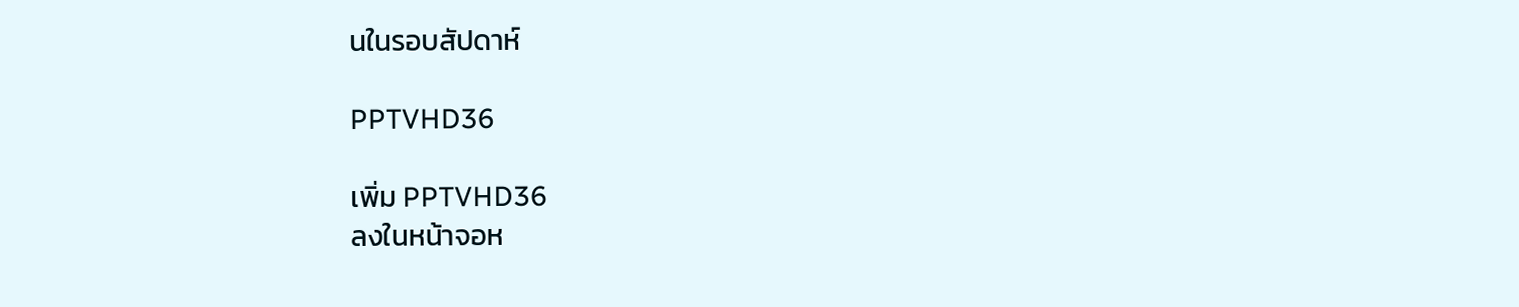นในรอบสัปดาห์

PPTVHD36

เพิ่ม PPTVHD36
ลงในหน้าจอห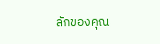ลักของคุณ